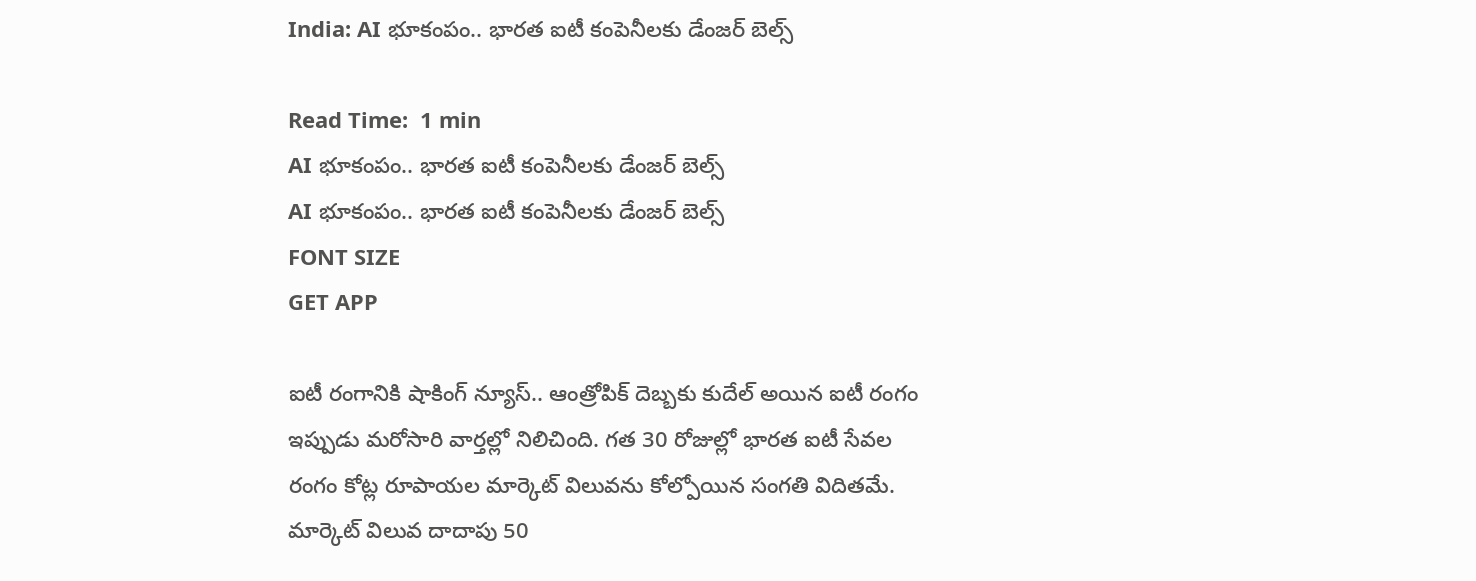India: AI భూకంపం.. భారత ఐటీ కంపెనీలకు డేంజర్ బెల్స్

Read Time:  1 min
AI భూకంపం.. భారత ఐటీ కంపెనీలకు డేంజర్ బెల్స్
AI భూకంపం.. భారత ఐటీ కంపెనీలకు డేంజర్ బెల్స్
FONT SIZE
GET APP

ఐటీ రంగానికి షాకింగ్ న్యూస్.. ఆంత్రోపిక్ దెబ్బకు కుదేల్ అయిన ఐటీ రంగం ఇప్పుడు మరోసారి వార్తల్లో నిలిచింది. గత 30 రోజుల్లో భారత ఐటీ సేవల రంగం కోట్ల రూపాయల మార్కెట్ విలువను కోల్పోయిన సంగతి విదితమే. మార్కెట్ విలువ దాదాపు 50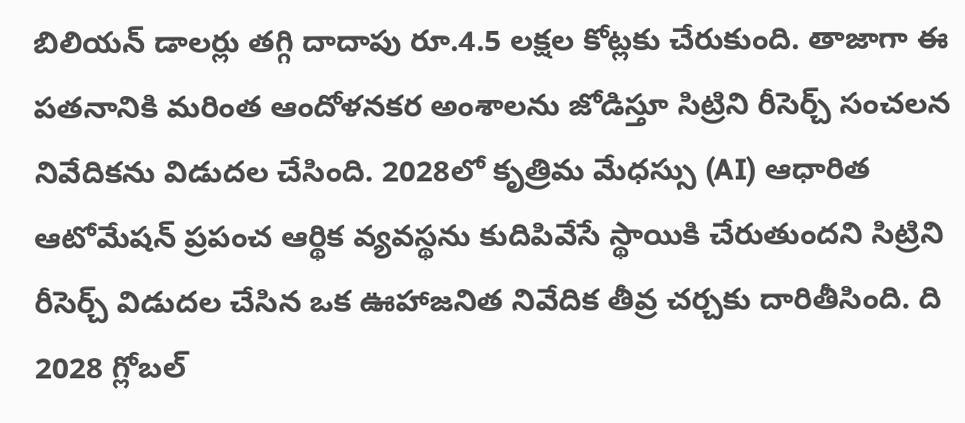బిలియన్ డాలర్లు తగ్గి దాదాపు రూ.4.5 లక్షల కోట్లకు చేరుకుంది. తాజాగా ఈ పతనానికి మరింత ఆందోళనకర అంశాలను జోడిస్తూ సిట్రిని రీసెర్చ్ సంచలన నివేదికను విడుదల చేసింది. 2028లో కృత్రిమ మేధస్సు (AI) ఆధారిత ఆటోమేషన్ ప్రపంచ ఆర్థిక వ్యవస్థను కుదిపివేసే స్థాయికి చేరుతుందని సిట్రిని రీసెర్చ్ విడుదల చేసిన ఒక ఊహాజనిత నివేదిక తీవ్ర చర్చకు దారితీసింది. ది 2028 గ్లోబల్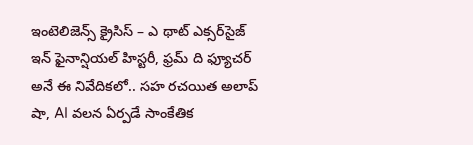ఇంటెలిజెన్స్ క్రైసిస్ – ఎ థాట్ ఎక్సర్‌సైజ్ ఇన్ ఫైనాన్షియల్ హిస్టరీ, ఫ్రమ్ ది ఫ్యూచర్ అనే ఈ నివేదికలో.. సహ రచయిత అలాప్ షా, AI వలన ఏర్పడే సాంకేతిక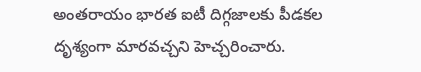అంతరాయం భారత ఐటీ దిగ్గజాలకు పీడకల దృశ్యంగా మారవచ్చని హెచ్చరించారు.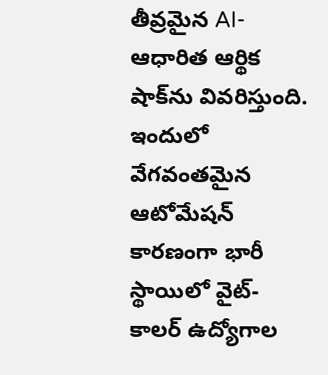తీవ్రమైన AI-ఆధారిత ఆర్థిక షాక్‌ను వివరిస్తుంది. ఇందులో వేగవంతమైన ఆటోమేషన్ కారణంగా భారీ స్థాయిలో వైట్-కాలర్ ఉద్యోగాల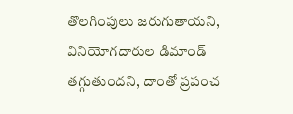తొలగింపులు జరుగుతాయని, వినియోగదారుల డిమాండ్ తగ్గుతుందని, దాంతో ప్రపంచ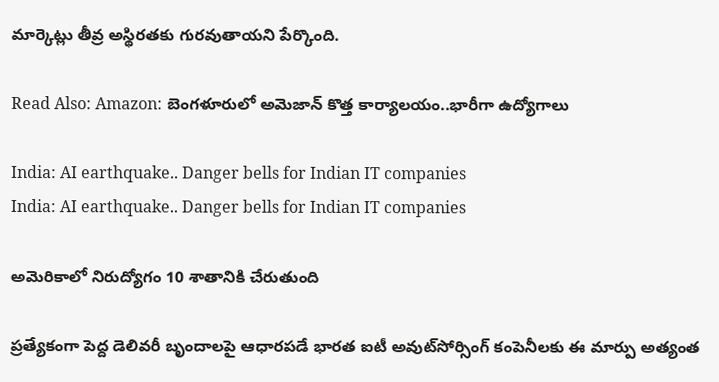మార్కెట్లు తీవ్ర అస్థిరతకు గురవుతాయని పేర్కొంది.

Read Also: Amazon: బెంగళూరులో అమెజాన్ కొత్త కార్యాలయం..భారీగా ఉద్యోగాలు

India: AI earthquake.. Danger bells for Indian IT companies
India: AI earthquake.. Danger bells for Indian IT companies

అమెరికాలో నిరుద్యోగం 10 శాతానికి చేరుతుంది

ప్రత్యేకంగా పెద్ద డెలివరీ బృందాలపై ఆధారపడే భారత ఐటీ అవుట్‌సోర్సింగ్ కంపెనీలకు ఈ మార్పు అత్యంత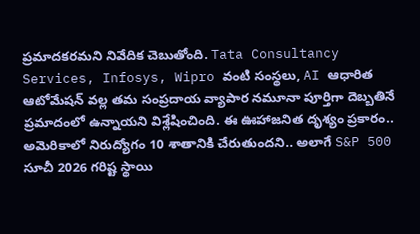ప్రమాదకరమని నివేదిక చెబుతోంది. Tata Consultancy Services, Infosys, Wipro వంటి సంస్థలు, AI ఆధారిత ఆటోమేషన్ వల్ల తమ సంప్రదాయ వ్యాపార నమూనా పూర్తిగా దెబ్బతినే ప్రమాదంలో ఉన్నాయని విశ్లేషించింది. ఈ ఊహాజనిత దృశ్యం ప్రకారం.. అమెరికాలో నిరుద్యోగం 10 శాతానికి చేరుతుందని.. అలాగే S&P 500 సూచీ 2026 గరిష్ట స్థాయి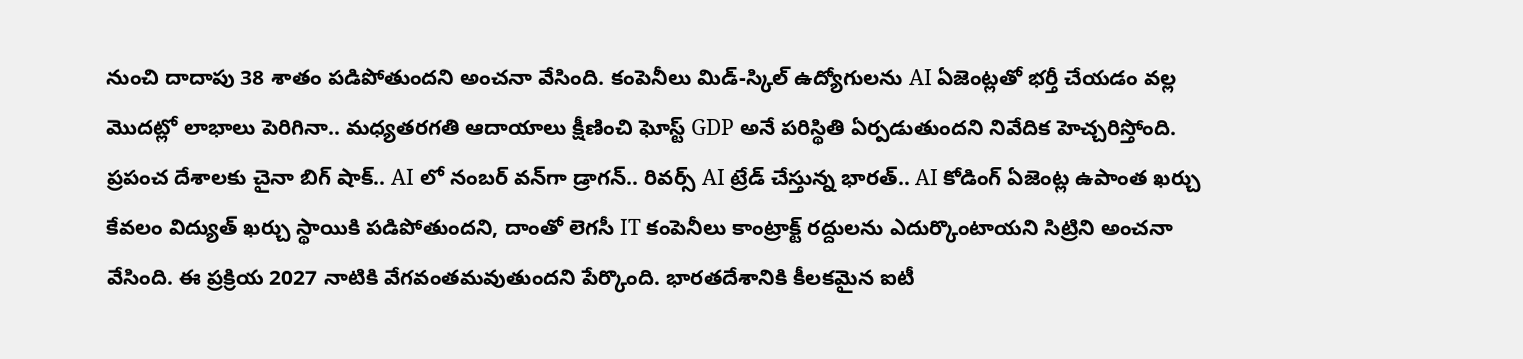నుంచి దాదాపు 38 శాతం పడిపోతుందని అంచనా వేసింది. కంపెనీలు మిడ్-స్కిల్ ఉద్యోగులను AI ఏజెంట్లతో భర్తీ చేయడం వల్ల మొదట్లో లాభాలు పెరిగినా.. మధ్యతరగతి ఆదాయాలు క్షీణించి ఘోస్ట్ GDP అనే పరిస్థితి ఏర్పడుతుందని నివేదిక హెచ్చరిస్తోంది. ప్రపంచ దేశాలకు చైనా బిగ్ షాక్.. AI లో నంబర్‌ వన్‌గా డ్రాగన్.. రివర్స్ AI ట్రేడ్ చేస్తున్న భారత్.. AI కోడింగ్ ఏజెంట్ల ఉపాంత ఖర్చు కేవలం విద్యుత్ ఖర్చు స్థాయికి పడిపోతుందని, దాంతో లెగసీ IT కంపెనీలు కాంట్రాక్ట్ రద్దులను ఎదుర్కొంటాయని సిట్రిని అంచనా వేసింది. ఈ ప్రక్రియ 2027 నాటికి వేగవంతమవుతుందని పేర్కొంది. భారతదేశానికి కీలకమైన ఐటీ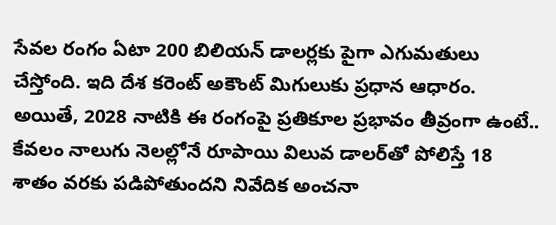సేవల రంగం ఏటా 200 బిలియన్ డాలర్లకు పైగా ఎగుమతులు చేస్తోంది. ఇది దేశ కరెంట్ అకౌంట్ మిగులుకు ప్రధాన ఆధారం. అయితే, 2028 నాటికి ఈ రంగంపై ప్రతికూల ప్రభావం తీవ్రంగా ఉంటే.. కేవలం నాలుగు నెలల్లోనే రూపాయి విలువ డాలర్‌తో పోలిస్తే 18 శాతం వరకు పడిపోతుందని నివేదిక అంచనా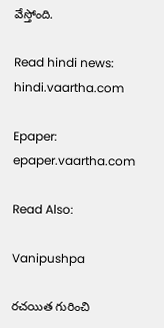వేస్తోంది.

Read hindi news: hindi.vaartha.com

Epaper: epaper.vaartha.com

Read Also:

Vanipushpa

రచయిత గురించి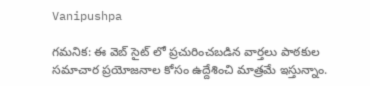Vanipushpa

గమనిక: ఈ వెబ్ సైట్ లో ప్రచురించబడిన వార్తలు పాఠకుల సమాచార ప్రయోజనాల కోసం ఉద్దేశించి మాత్రమే ఇస్తున్నాం.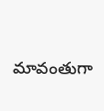మావంతుగా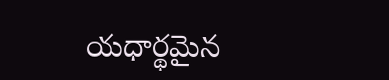యధార్థమైన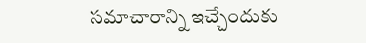సమాచారాన్ని ఇచ్చేందుకు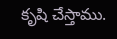కృషి చేస్తాము.